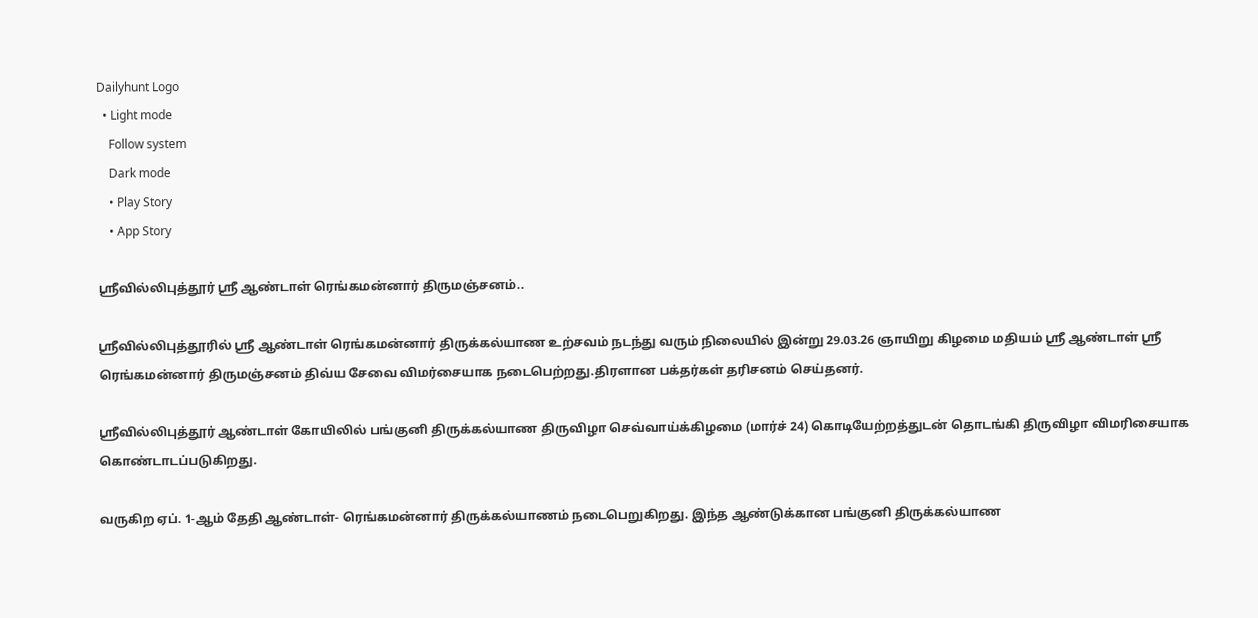Dailyhunt Logo
  • Light mode
    Follow system
    Dark mode
    • Play Story
    • App Story

ஶ்ரீவில்லிபுத்தூர் ஶ்ரீ ஆண்டாள் ரெங்கமன்னார் திருமஞ்சனம்..

ஸ்ரீவில்லிபுத்தூரில் ஶ்ரீ ஆண்டாள் ரெங்கமன்னார் திருக்கல்யாண உற்சவம் நடந்து வரும் நிலையில் இன்று 29.03.26 ஞாயிறு கிழமை மதியம் ஶ்ரீ ஆண்டாள் ஶ்ரீ ரெங்கமன்னார் திருமஞ்சனம் திவ்ய சேவை விமர்சையாக நடைபெற்றது.திரளான பக்தர்கள் தரிசனம் செய்தனர்.

ஸ்ரீவில்லிபுத்தூர் ஆண்டாள் கோயிலில் பங்குனி திருக்கல்யாண திருவிழா செவ்வாய்க்கிழமை (மார்ச் 24) கொடியேற்றத்துடன் தொடங்கி திருவிழா விமரிசையாக கொண்டாடப்படுகிறது.

வருகிற ஏப். 1-ஆம் தேதி ஆண்டாள்- ரெங்கமன்னார் திருக்கல்யாணம் நடைபெறுகிறது. இந்த ஆண்டுக்கான பங்குனி திருக்கல்யாண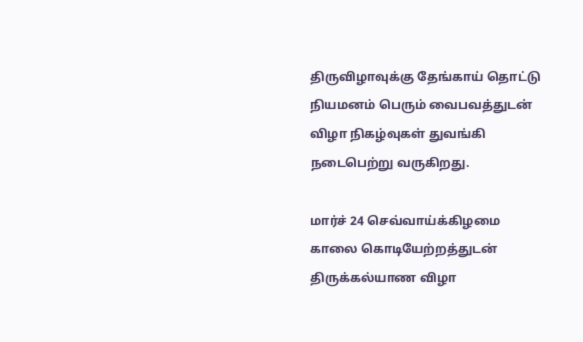திருவிழாவுக்கு தேங்காய் தொட்டு நியமனம் பெரும் வைபவத்துடன் விழா நிகழ்வுகள் துவங்கி நடைபெற்று வருகிறது.

மார்ச் 24 செவ்வாய்க்கிழமை காலை கொடியேற்றத்துடன் திருக்கல்யாண விழா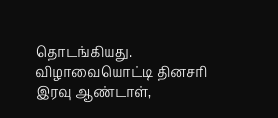தொடங்கியது. விழாவையொட்டி தினசரி இரவு ஆண்டாள்,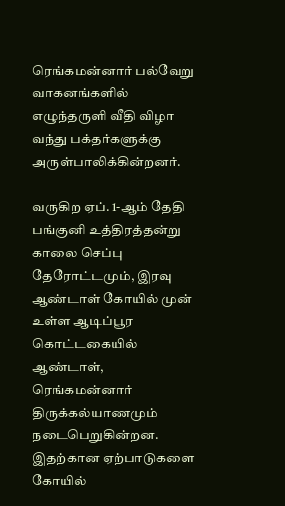ரெங்கமன்னார் பல்வேறு வாகனங்களில் எழுந்தருளி வீதி விழா வந்து பக்தர்களுக்கு அருள்பாலிக்கின்றனர்.

வருகிற ஏப். 1-ஆம் தேதி பங்குனி உத்திரத்தன்று காலை செப்பு தேரோட்டமும், இரவு ஆண்டாள் கோயில் முன் உள்ள ஆடிப்பூர கொட்டகையில் ஆண்டாள், ரெங்கமன்னார் திருக்கல்யாணமும் நடைபெறுகின்றன. இதற்கான ஏற்பாடுகளை கோயில்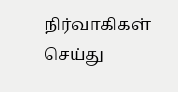நிர்வாகிகள் செய்து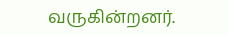வருகின்றனர்.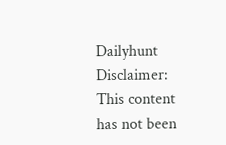Dailyhunt
Disclaimer: This content has not been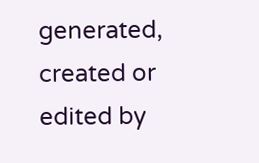generated, created or edited by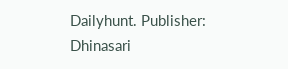Dailyhunt. Publisher: Dhinasari